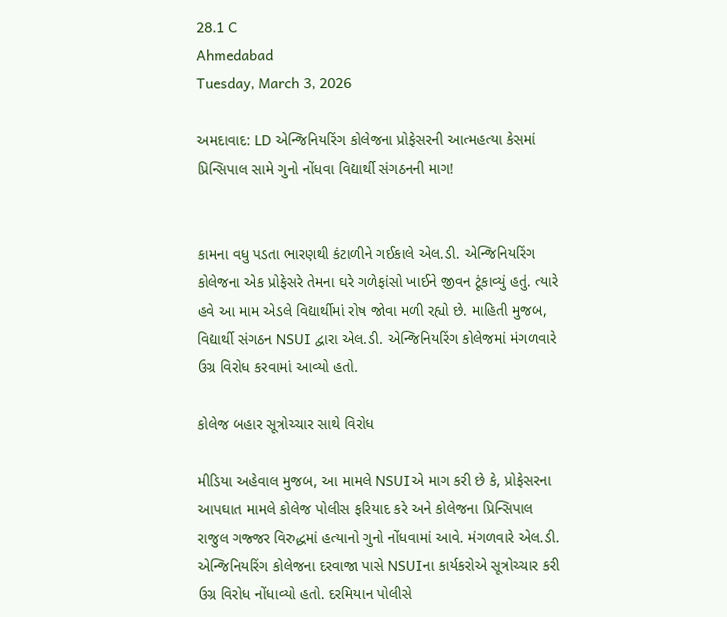28.1 C
Ahmedabad
Tuesday, March 3, 2026

અમદાવાદ: LD એન્જિનિયરિંગ કોલેજના પ્રોફેસરની આત્મહત્યા કેસમાં પ્રિન્સિપાલ સામે ગુનો નોંધવા વિદ્યાર્થી સંગઠનની માગ!


કામના વધુ પડતા ભારણથી કંટાળીને ગઈકાલે એલ.ડી. એન્જિનિયરિંગ કોલેજના એક પ્રોફેસરે તેમના ઘરે ગળેફાંસો ખાઈને જીવન ટૂંકાવ્યું હતું. ત્યારે હવે આ મામ એડલે વિદ્યાર્થીમાં રોષ જોવા મળી રહ્યો છે. માહિતી મુજબ, વિદ્યાર્થી સંગઠન NSUI દ્વારા એલ.ડી. એન્જિનિયરિંગ કોલેજમાં મંગળવારે ઉગ્ર વિરોધ કરવામાં આવ્યો હતો.

કોલેજ બહાર સૂત્રોચ્ચાર સાથે વિરોધ

મીડિયા અહેવાલ મુજબ, આ મામલે NSUIએ માગ કરી છે કે, પ્રોફેસરના આપઘાત મામલે કોલેજ પોલીસ ફરિયાદ કરે અને કોલેજના પ્રિન્સિપાલ રાજુલ ગજ્જર વિરુદ્ધમાં હત્યાનો ગુનો નોંધવામાં આવે. મંગળવારે એલ.ડી. એન્જિનિયરિંગ કોલેજના દરવાજા પાસે NSUIના કાર્યકરોએ સૂત્રોચ્ચાર કરી ઉગ્ર વિરોધ નોંધાવ્યો હતો. દરમિયાન પોલીસે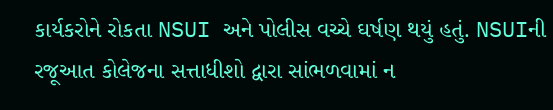કાર્યકરોને રોકતા NSUI અને પોલીસ વચ્ચે ઘર્ષણ થયું હતું. NSUIની રજૂઆત કોલેજના સત્તાધીશો દ્વારા સાંભળવામાં ન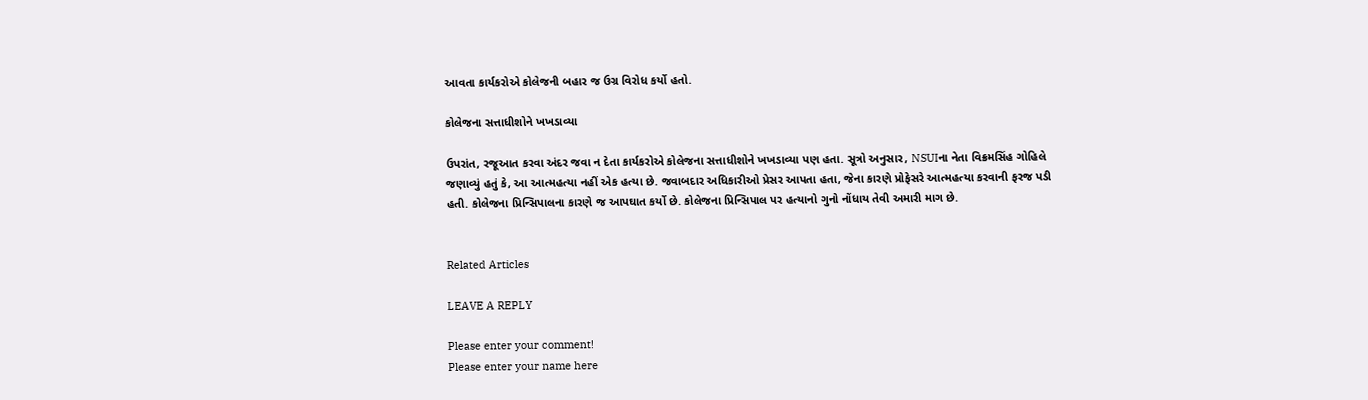આવતા કાર્યકરોએ કોલેજની બહાર જ ઉગ્ર વિરોધ કર્યો હતો.

કોલેજના સત્તાધીશોને ખખડાવ્યા

ઉપરાંત, રજૂઆત કરવા અંદર જવા ન દેતા કાર્યકરોએ કોલેજના સત્તાધીશોને ખખડાવ્યા પણ હતા. સૂત્રો અનુસાર, NSUIના નેતા વિક્રમસિંહ ગોહિલે જણાવ્યું હતું કે, આ આત્મહત્યા નહીં એક હત્યા છે. જવાબદાર અધિકારીઓ પ્રેસર આપતા હતા, જેના કારણે પ્રોફેસરે આત્મહત્યા કરવાની ફરજ પડી હતી. કોલેજના પ્રિન્સિપાલના કારણે જ આપઘાત કર્યો છે. કોલેજના પ્રિન્સિપાલ પર હત્યાનો ગુનો નોંધાય તેવી અમારી માગ છે.


Related Articles

LEAVE A REPLY

Please enter your comment!
Please enter your name here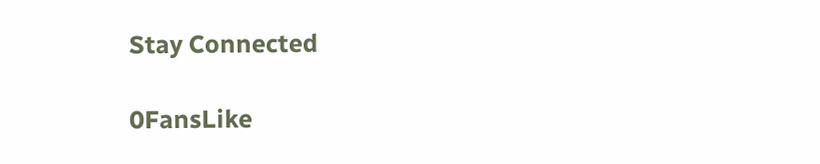Stay Connected

0FansLike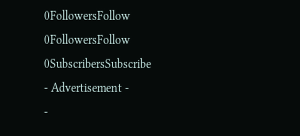0FollowersFollow
0FollowersFollow
0SubscribersSubscribe
- Advertisement -
-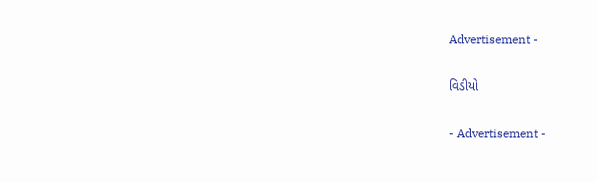Advertisement -

વિડીયો

- Advertisement -